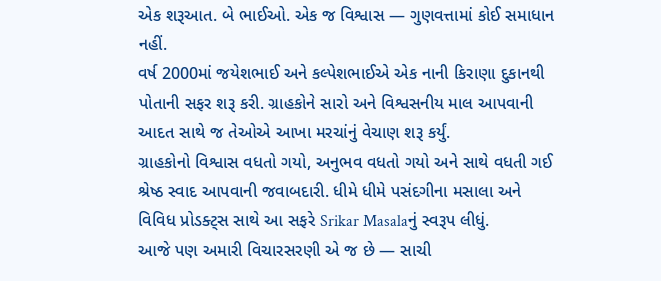એક શરૂઆત. બે ભાઈઓ. એક જ વિશ્વાસ — ગુણવત્તામાં કોઈ સમાધાન નહીં.
વર્ષ 2000માં જયેશભાઈ અને કલ્પેશભાઈએ એક નાની કિરાણા દુકાનથી પોતાની સફર શરૂ કરી. ગ્રાહકોને સારો અને વિશ્વસનીય માલ આપવાની આદત સાથે જ તેઓએ આખા મરચાંનું વેચાણ શરૂ કર્યું.
ગ્રાહકોનો વિશ્વાસ વધતો ગયો, અનુભવ વધતો ગયો અને સાથે વધતી ગઈ શ્રેષ્ઠ સ્વાદ આપવાની જવાબદારી. ધીમે ધીમે પસંદગીના મસાલા અને વિવિધ પ્રોડક્ટ્સ સાથે આ સફરે Srikar Masalaનું સ્વરૂપ લીધું.
આજે પણ અમારી વિચારસરણી એ જ છે — સાચી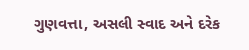ગુણવત્તા, અસલી સ્વાદ અને દરેક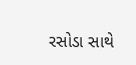રસોડા સાથે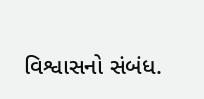વિશ્વાસનો સંબંધ.